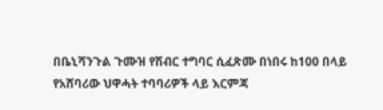በቤኒሻንጉል ጉሙዝ የሽብር ተግባር ሲፈጽሙ በነበሩ ከ100 በላይ የአሸባሪው ህዋሓት ተባባሪዎች ላይ እርምጃ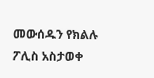መውሰዱን የክልሉ ፖሊስ አስታወቀ